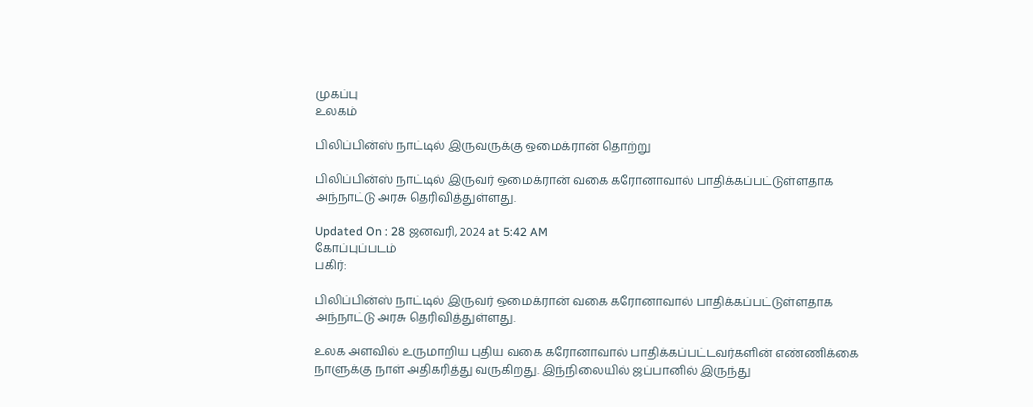முகப்பு
உலகம்

பிலிப்பின்ஸ் நாட்டில் இருவருக்கு ஒமைக்ரான் தொற்று

பிலிப்பின்ஸ் நாட்டில் இருவர் ஒமைக்ரான் வகை கரோனாவால் பாதிக்கப்பட்டுள்ளதாக அந்நாட்டு அரசு தெரிவித்துள்ளது.

Updated On : 28 ஜனவரி, 2024 at 5:42 AM
கோப்புப்படம்
பகிர்:

பிலிப்பின்ஸ் நாட்டில் இருவர் ஒமைக்ரான் வகை கரோனாவால் பாதிக்கப்பட்டுள்ளதாக அந்நாட்டு அரசு தெரிவித்துள்ளது.

உலக அளவில் உருமாறிய புதிய வகை கரோனாவால் பாதிக்கப்பட்டவர்களின் எண்ணிக்கை நாளுக்கு நாள் அதிகரித்து வருகிறது. இந்நிலையில் ஜப்பானில் இருந்து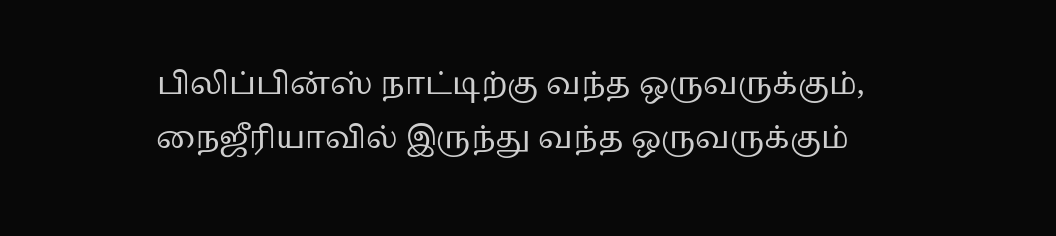பிலிப்பின்ஸ் நாட்டிற்கு வந்த ஒருவருக்கும், நைஜீரியாவில் இருந்து வந்த ஒருவருக்கும்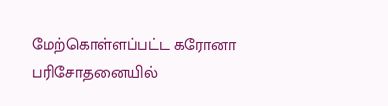மேற்கொள்ளப்பட்ட கரோனா பரிசோதனையில்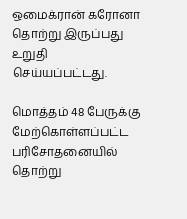ஒமைக்ரான் கரோனா தொற்று இருப்பது உறுதி செய்யப்பட்டது.

மொத்தம் 48 பேருக்கு மேற்கொள்ளப்பட்ட பரிசோதனையில் தொற்று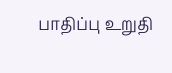பாதிப்பு உறுதி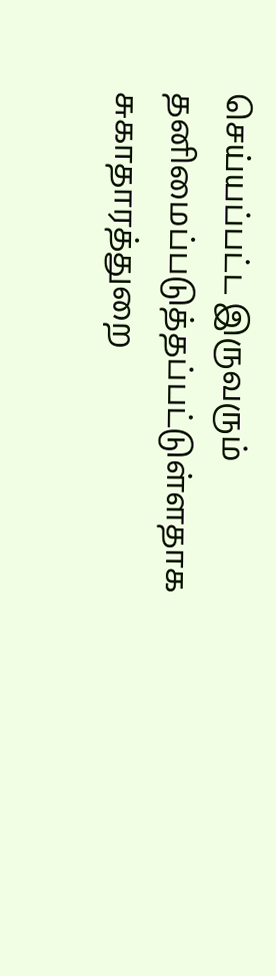செய்யப்பட்ட இருவரும் தனிமைப்படுத்தப்பட்டுள்ளதாக சுகாதாரத்துறை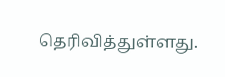தெரிவித்துள்ளது.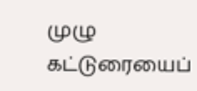முழு கட்டுரையைப்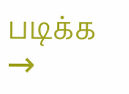படிக்க →